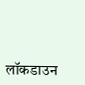लॉकडाउन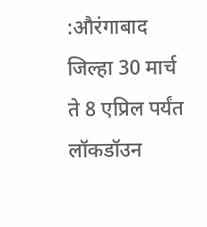:औरंगाबाद जिल्हा 30 मार्च ते 8 एप्रिल पर्यंत लॉकडॉउन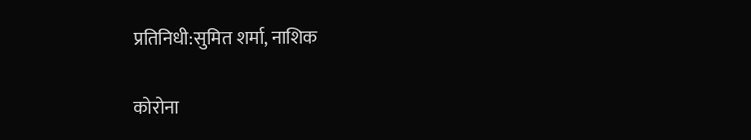प्रतिनिधी:सुमित शर्मा, नाशिक

कोरोना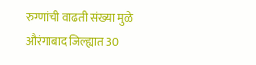रुग्णांची वाढती संख्या मुळे औरंगाबाद जिल्ह्यात 30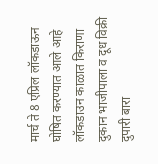मार्च ते 8 एप्रिल लॉकडाऊन घोषित करण्यात आले आहे लॉकडाउन काळात किराणा दुकान भाजीपाला व दूध विक्री दुपारी बारा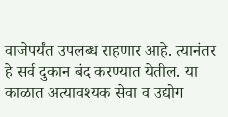वाजेपर्यंत उपलब्ध राहणार आहे. त्यानंतर हे सर्व दुकान बंद करण्यात येतील. या काळात अत्यावश्यक सेवा व उद्योग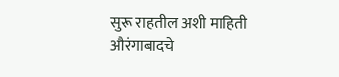सुरू राहतील अशी माहिती औरंगाबादचे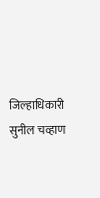जिल्हाधिकारी सुनील चव्हाण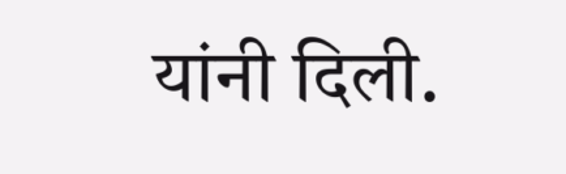यांनी दिली.